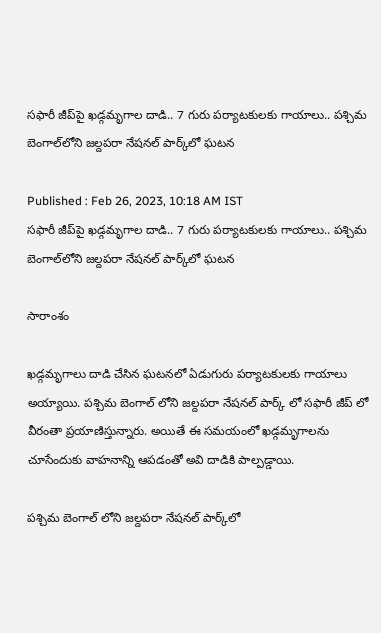సఫారీ జీప్‌పై ఖడ్గమృగాల దాడి.. 7 గురు పర్యాటకులకు గాయాలు.. పశ్చిమ బెంగాల్‌లోని జల్దపరా నేషనల్ పార్క్‌లో ఘటన

Published : Feb 26, 2023, 10:18 AM IST
సఫారీ జీప్‌పై ఖడ్గమృగాల దాడి.. 7 గురు పర్యాటకులకు గాయాలు.. పశ్చిమ బెంగాల్‌లోని జల్దపరా నేషనల్ పార్క్‌లో ఘటన

సారాంశం

ఖడ్గమృగాలు దాడి చేసిన ఘటనలో ఏడుగురు పర్యాటకులకు గాయాలు అయ్యాయి. పశ్చిమ బెంగాల్ లోని జల్దపరా నేషనల్ పార్క్‌ లో సఫారీ జీప్ లో వీరంతా ప్రయాణిస్తున్నారు. అయితే ఈ సమయంలో ఖడ్గమృగాలను చూసేందుకు వాహనాన్ని ఆపడంతో అవి దాడికి పాల్పడ్డాయి.

పశ్చిమ బెంగాల్ లోని జల్దపరా నేషనల్ పార్క్‌లో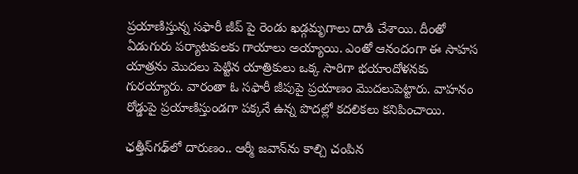ప్రయాణిస్తున్న సఫారీ జీప్ పై రెండు ఖడ్గమృగాలు దాడి చేశాయి. దీంతో ఏడుగురు పర్యాటకులకు గాయాలు అయ్యాయి. ఎంతో ఆనందంగా ఈ సాహస యాత్రను మొదలు పెట్టిన యాత్రికులు ఒక్క సారిగా భయాందోళనకు గురయ్యారు. వారంతా ఓ సఫారీ జీపుపై ప్రయాణం మొదలుపెట్టారు. వాహనం రోడ్డుపై ప్రయాణిస్తుండగా పక్కనే ఉన్న పొదల్లో కదలికలు కనిపించాయి.

ఛత్తీస్‌గఢ్‌లో దారుణం.. ఆర్మీ జవాన్‌ను కాల్చి చంపిన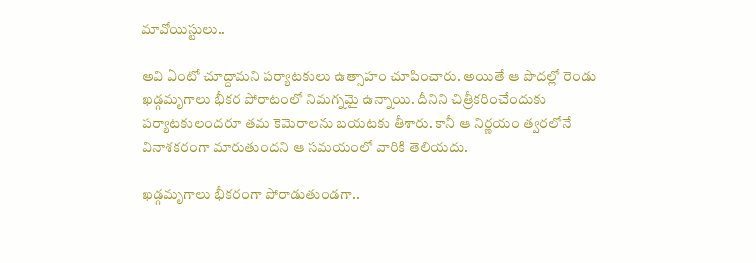మావోయిస్టులు..

అవి ఏంటో చూద్దామని పర్యాటకులు ఉత్సాహం చూపించారు. అయితే ఆ పొదల్లో రెండు ఖడ్గమృగాలు భీకర పోరాటంలో నిమగ్నమై ఉన్నాయి. దీనిని చిత్రీకరించేందుకు పర్యాటకులందరూ తమ కెమెరాలను బయటకు తీశారు. కానీ ఆ నిర్ణయం త్వరలోనే వినాశకరంగా మారుతుందని ఆ సమయంలో వారికి తెలియదు.

ఖడ్గమృగాలు భీకరంగా పోరాడుతుండగా..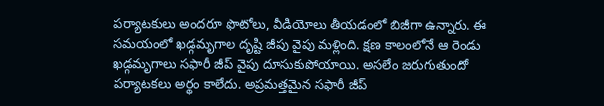పర్యాటకులు అందరూ ఫొటోలు, వీడియోలు తీయడంలో బిజీగా ఉన్నారు. ఈ సమయంలో ఖడ్గమృగాల దృష్టి జీపు వైపు మళ్లింది. క్షణ కాలంలోనే ఆ రెండు ఖడ్గమృగాలు సఫారీ జీప్ వైపు దూసుకుపోయాయి. అసలేం జరుగుతుందో పర్యాటకలు అర్థం కాలేదు. అప్రమత్తమైన సఫారీ జీప్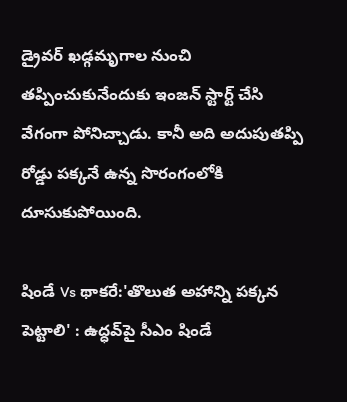డ్రైవర్ ఖడ్గమృగాల నుంచి తప్పించుకునేందుకు ఇంజన్ స్టార్ట్ చేసి వేగంగా పోనిచ్చాడు. కానీ అది అదుపుతప్పి రోడ్డు పక్కనే ఉన్న సొరంగంలోకి దూసుకుపోయింది.

షిండే Vs థాకరే:'తొలుత అహాన్ని పక్కన పెట్టాలి' : ఉద్ధవ్‌పై సీఎం షిండే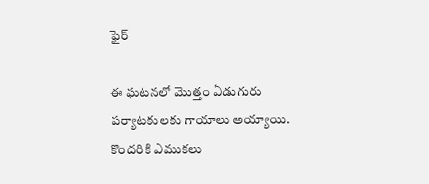ఫైర్

ఈ ఘటనలో మొత్తం ఏడుగురు పర్యాటకులకు గాయాలు అయ్యాయి. కొందరికి ఎముకలు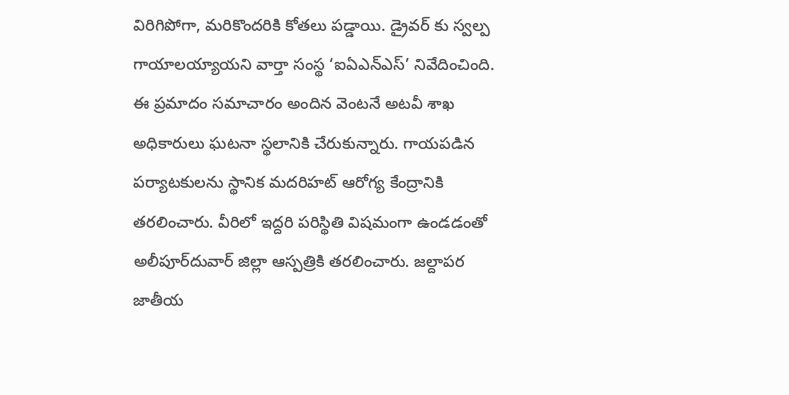విరిగిపోగా, మరికొందరికి కోతలు పడ్డాయి. డ్రైవర్ కు స్వల్ప గాయాలయ్యాయని వార్తా సంస్థ ‘ఐఏఎన్ఎస్’ నివేదించింది. ఈ ప్రమాదం సమాచారం అందిన వెంటనే అటవీ శాఖ అధికారులు ఘటనా స్థలానికి చేరుకున్నారు. గాయపడిన పర్యాటకులను స్థానిక మదరిహట్ ఆరోగ్య కేంద్రానికి తరలించారు. వీరిలో ఇద్దరి పరిస్థితి విషమంగా ఉండడంతో అలీపూర్‌దువార్‌ జిల్లా ఆస్పత్రికి తరలించారు. జల్దాపర జాతీయ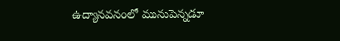ఉద్యానవనంలో మునుపెన్నడూ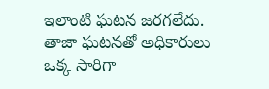ఇలాంటి ఘటన జరగలేదు. తాజా ఘటనతో అధికారులు ఒక్క సారిగా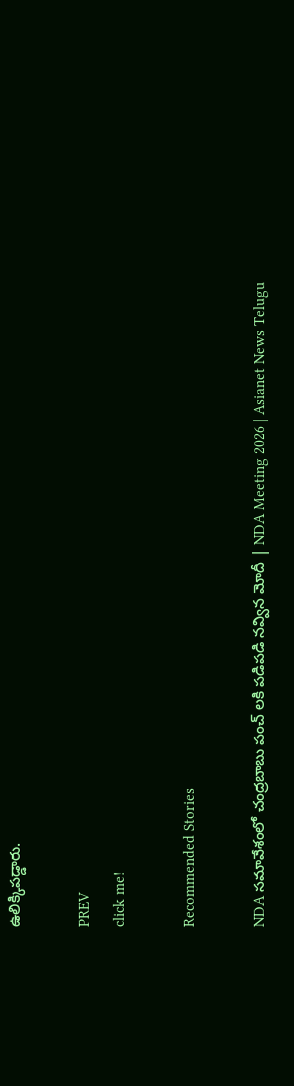ఉలిక్కిపడ్డారు.

PREV
click me!

Recommended Stories

NDA సమావేశంలో చంద్రబాబు పంచ్ లకి పడిపడి నవ్విన మోదీ | NDA Meeting 2026 | Asianet News Telugu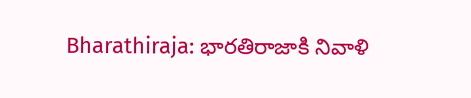Bharathiraja: భారతిరాజాకి నివాళి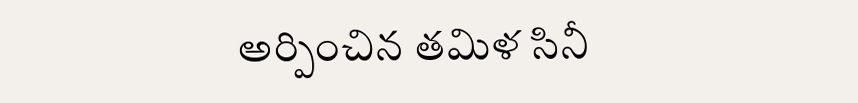అర్పించిన తమిళ సినీ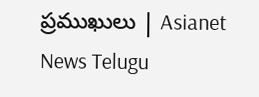ప్రముఖులు | Asianet News Telugu